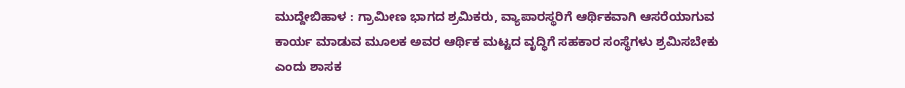ಮುದ್ದೇಬಿಹಾಳ : ಗ್ರಾಮೀಣ ಭಾಗದ ಶ್ರಮಿಕರು, ವ್ಯಾಪಾರಸ್ಥರಿಗೆ ಆರ್ಥಿಕವಾಗಿ ಆಸರೆಯಾಗುವ ಕಾರ್ಯ ಮಾಡುವ ಮೂಲಕ ಅವರ ಆರ್ಥಿಕ ಮಟ್ಟದ ವೃದ್ಧಿಗೆ ಸಹಕಾರ ಸಂಸ್ಥೆಗಳು ಶ್ರಮಿಸಬೇಕು ಎಂದು ಶಾಸಕ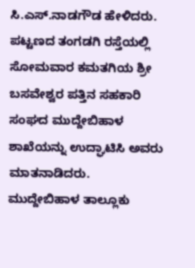ಸಿ.ಎಸ್.ನಾಡಗೌಡ ಹೇಳಿದರು.
ಪಟ್ಟಣದ ತಂಗಡಗಿ ರಸ್ತೆಯಲ್ಲಿ ಸೋಮವಾರ ಕಮತಗಿಯ ಶ್ರೀ ಬಸವೇಶ್ವರ ಪತ್ತಿನ ಸಹಕಾರಿ ಸಂಘದ ಮುದ್ದೇಬಿಹಾಳ ಶಾಖೆಯನ್ನು ಉದ್ಘಾಟಿಸಿ ಅವರು ಮಾತನಾಡಿದರು.
ಮುದ್ದೇಬಿಹಾಳ ತಾಲ್ಲೂಕು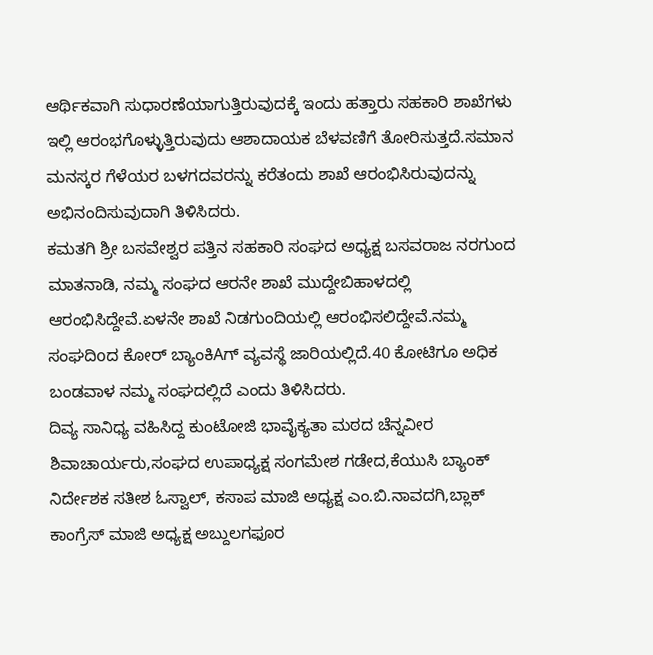ಆರ್ಥಿಕವಾಗಿ ಸುಧಾರಣೆಯಾಗುತ್ತಿರುವುದಕ್ಕೆ ಇಂದು ಹತ್ತಾರು ಸಹಕಾರಿ ಶಾಖೆಗಳು ಇಲ್ಲಿ ಆರಂಭಗೊಳ್ಳುತ್ತಿರುವುದು ಆಶಾದಾಯಕ ಬೆಳವಣಿಗೆ ತೋರಿಸುತ್ತದೆ.ಸಮಾನ ಮನಸ್ಕರ ಗೆಳೆಯರ ಬಳಗದವರನ್ನು ಕರೆತಂದು ಶಾಖೆ ಆರಂಭಿಸಿರುವುದನ್ನು ಅಭಿನಂದಿಸುವುದಾಗಿ ತಿಳಿಸಿದರು.
ಕಮತಗಿ ಶ್ರೀ ಬಸವೇಶ್ವರ ಪತ್ತಿನ ಸಹಕಾರಿ ಸಂಘದ ಅಧ್ಯಕ್ಷ ಬಸವರಾಜ ನರಗುಂದ ಮಾತನಾಡಿ, ನಮ್ಮ ಸಂಘದ ಆರನೇ ಶಾಖೆ ಮುದ್ದೇಬಿಹಾಳದಲ್ಲಿ ಆರಂಭಿಸಿದ್ದೇವೆ.ಏಳನೇ ಶಾಖೆ ನಿಡಗುಂದಿಯಲ್ಲಿ ಆರಂಭಿಸಲಿದ್ದೇವೆ.ನಮ್ಮ ಸಂಘದಿoದ ಕೋರ್ ಬ್ಯಾಂಕಿAಗ್ ವ್ಯವಸ್ಥೆ ಜಾರಿಯಲ್ಲಿದೆ.40 ಕೋಟಿಗೂ ಅಧಿಕ ಬಂಡವಾಳ ನಮ್ಮ ಸಂಘದಲ್ಲಿದೆ ಎಂದು ತಿಳಿಸಿದರು.
ದಿವ್ಯ ಸಾನಿಧ್ಯ ವಹಿಸಿದ್ದ ಕುಂಟೋಜಿ ಭಾವೈಕ್ಯತಾ ಮಠದ ಚೆನ್ನವೀರ ಶಿವಾಚಾರ್ಯರು,ಸಂಘದ ಉಪಾಧ್ಯಕ್ಷ ಸಂಗಮೇಶ ಗಡೇದ,ಕೆಯುಸಿ ಬ್ಯಾಂಕ್ ನಿರ್ದೇಶಕ ಸತೀಶ ಓಸ್ವಾಲ್, ಕಸಾಪ ಮಾಜಿ ಅಧ್ಯಕ್ಷ ಎಂ.ಬಿ.ನಾವದಗಿ,ಬ್ಲಾಕ್ ಕಾಂಗ್ರೆಸ್ ಮಾಜಿ ಅಧ್ಯಕ್ಷ ಅಬ್ದುಲಗಫೂರ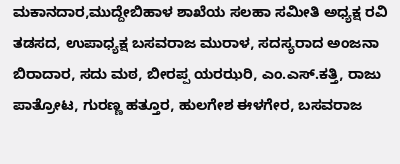ಮಕಾನದಾರ,ಮುದ್ದೇಬಿಹಾಳ ಶಾಖೆಯ ಸಲಹಾ ಸಮೀತಿ ಅಧ್ಯಕ್ಷ ರವಿ ತಡಸದ, ಉಪಾಧ್ಯಕ್ಷ ಬಸವರಾಜ ಮುರಾಳ, ಸದಸ್ಯರಾದ ಅಂಜನಾ ಬಿರಾದಾರ, ಸದು ಮಠ, ಬೀರಪ್ಪ ಯರಝರಿ, ಎಂ.ಎಸ್.ಕತ್ತಿ, ರಾಜು ಪಾತ್ರೋಟ, ಗುರಣ್ಣ ಹತ್ತೂರ, ಹುಲಗೇಶ ಈಳಗೇರ, ಬಸವರಾಜ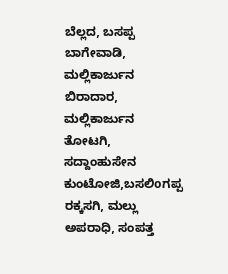ಬೆಲ್ಲದ, ಬಸಪ್ಪ ಬಾಗೇವಾಡಿ, ಮಲ್ಲಿಕಾರ್ಜುನ ಬಿರಾದಾರ, ಮಲ್ಲಿಕಾರ್ಜುನ ತೋಟಗಿ, ಸದ್ದಾಂಹುಸೇನ ಕುಂಟೋಜಿ,ಬಸಲಿoಗಪ್ಪ ರಕ್ಕಸಗಿ, ಮಲ್ಲು ಅಪರಾಧಿ, ಸಂಪತ್ತ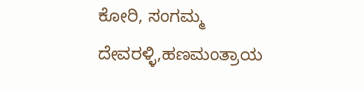ಕೋರಿ, ಸಂಗಮ್ಮ ದೇವರಳ್ಳಿ,ಹಣಮಂತ್ರಾಯ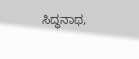ಸಿದ್ಧನಾಥ,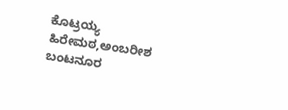ಕೊಟ್ರಯ್ಯ ಹಿರೇಮಠ,ಅಂಬರೀಶ ಬಂಟನೂರ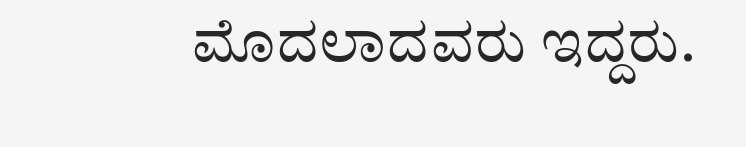ಮೊದಲಾದವರು ಇದ್ದರು.